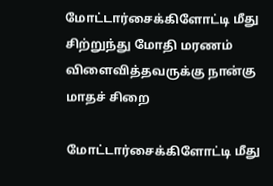மோட்டார்சைக்கிளோட்டி மீது சிற்றுந்து மோதி மரணம் விளைவித்தவருக்கு நான்கு மாதச் சிறை

மோட்டார்சைக்கிளோட்டி மீது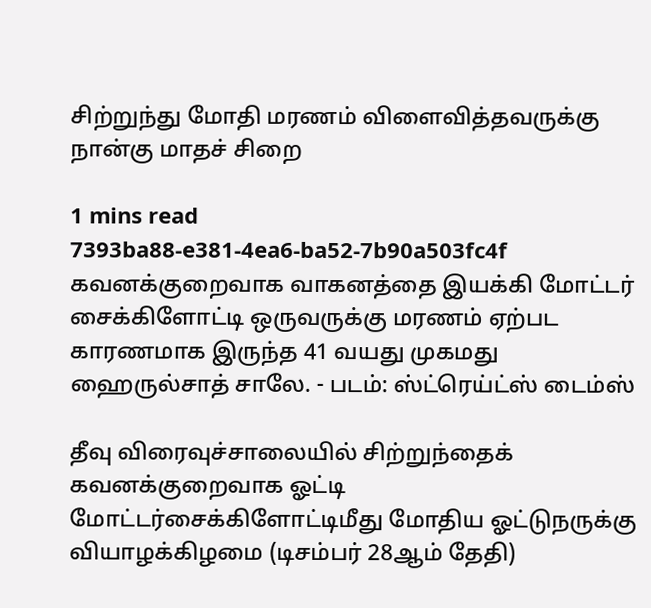சிற்றுந்து மோதி மரணம் விளைவித்தவருக்கு நான்கு மாதச் சிறை

1 mins read
7393ba88-e381-4ea6-ba52-7b90a503fc4f
கவனக்குறைவாக வாகனத்தை இயக்கி மோட்டர் சைக்கிளோட்டி ஒருவருக்கு மரணம் ஏற்பட காரணமாக இருந்த 41 வயது முகமது ஹைருல்சாத் சாலே. - படம்: ஸ்ட்ரெய்ட்ஸ் டைம்ஸ்

தீவு விரைவுச்சாலையில் சிற்றுந்தைக் கவனக்குறைவாக ஓட்டி மோட்டர்சைக்கிளோட்டிமீது மோதிய ஓட்டுநருக்கு வியாழக்கிழமை (டிசம்பர் 28ஆம் தேதி)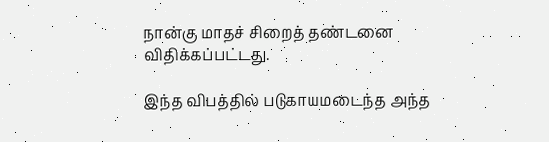நான்கு மாதச் சிறைத் தண்டனை விதிக்கப்பட்டது.

இந்த விபத்தில் படுகாயமடைந்த அந்த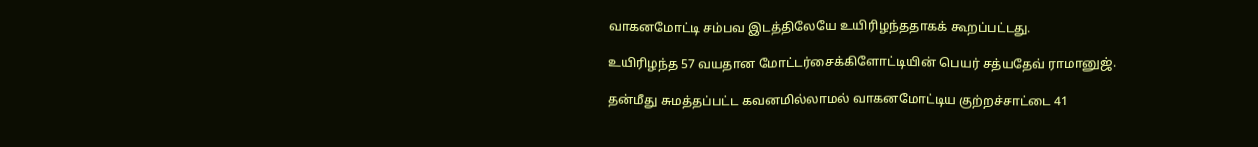வாகனமோட்டி சம்பவ இடத்திலேயே உயிரிழந்ததாகக் கூறப்பட்டது.

உயிரிழந்த 57 வயதான மோட்டர்சைக்கிளோட்டியின் பெயர் சத்யதேவ் ராமானுஜ்.

தன்மீது சுமத்தப்பட்ட கவனமில்லாமல் வாகனமோட்டிய குற்றச்சாட்டை 41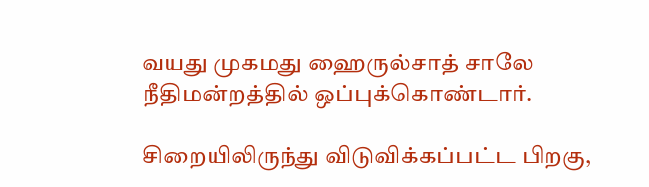வயது முகமது ஹைருல்சாத் சாலே நீதிமன்றத்தில் ஒப்புக்கொண்டார்.

சிறையிலிருந்து விடுவிக்கப்பட்ட பிறகு,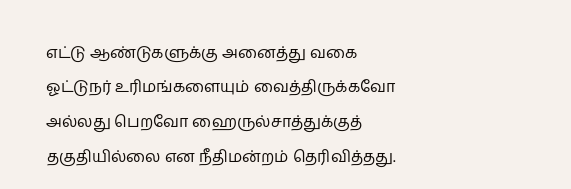எட்டு ஆண்டுகளுக்கு அனைத்து வகை ஓட்டுநர் உரிமங்களையும் வைத்திருக்கவோ அல்லது பெறவோ ஹைருல்சாத்துக்குத் தகுதியில்லை என நீதிமன்றம் தெரிவித்தது.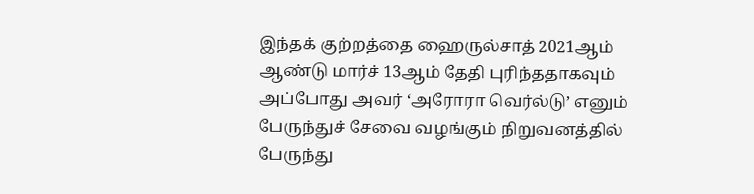இந்தக் குற்றத்தை ஹைருல்சாத் 2021ஆம் ஆண்டு மார்ச் 13ஆம் தேதி புரிந்ததாகவும் அப்போது அவர் ‘அரோரா வெர்ல்டு’ எனும் பேருந்துச் சேவை வழங்கும் நிறுவனத்தில் பேருந்து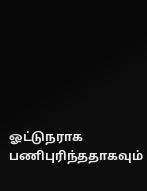ஓட்டுநராக பணிபுரிந்ததாகவும்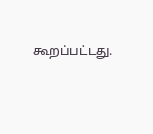கூறப்பட்டது.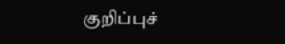குறிப்புச்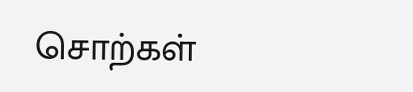சொற்கள்